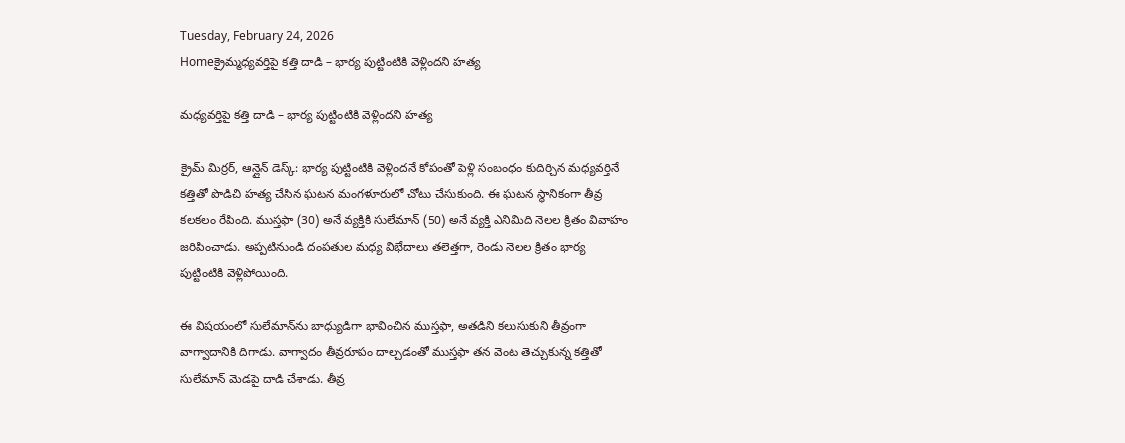Tuesday, February 24, 2026
Homeక్రైమ్మధ్యవర్తిపై కత్తి దాడి – భార్య పుట్టింటికి వెళ్లిందని హత్య

మధ్యవర్తిపై కత్తి దాడి – భార్య పుట్టింటికి వెళ్లిందని హత్య

క్రైమ్ మిర్రర్, ఆన్లైన్ డెస్క్: భార్య పుట్టింటికి వెళ్లిందనే కోపంతో పెళ్లి సంబంధం కుదిర్చిన మధ్యవర్తినే కత్తితో పొడిచి హత్య చేసిన ఘటన మంగళూరులో చోటు చేసుకుంది. ఈ ఘటన స్థానికంగా తీవ్ర కలకలం రేపింది. ముస్తఫా (30) అనే వ్యక్తికి సులేమాన్ (50) అనే వ్యక్తి ఎనిమిది నెలల క్రితం వివాహం జరిపించాడు. అప్పటినుండి దంపతుల మధ్య విభేదాలు తలెత్తగా, రెండు నెలల క్రితం భార్య పుట్టింటికి వెళ్లిపోయింది.

ఈ విషయంలో సులేమాన్‌ను బాధ్యుడిగా భావించిన ముస్తఫా, అతడిని కలుసుకుని తీవ్రంగా వాగ్వాదానికి దిగాడు. వాగ్వాదం తీవ్రరూపం దాల్చడంతో ముస్తఫా తన వెంట తెచ్చుకున్న కత్తితో సులేమాన్ మెడపై దాడి చేశాడు. తీవ్ర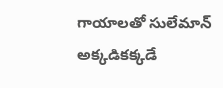గాయాలతో సులేమాన్ అక్కడికక్కడే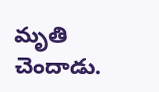మృతి చెందాడు.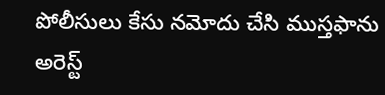పోలీసులు కేసు నమోదు చేసి ముస్తఫాను అరెస్ట్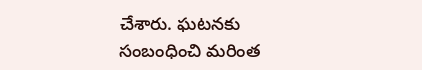చేశారు. ఘటనకు సంబంధించి మరింత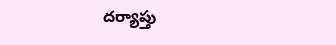దర్యాప్తు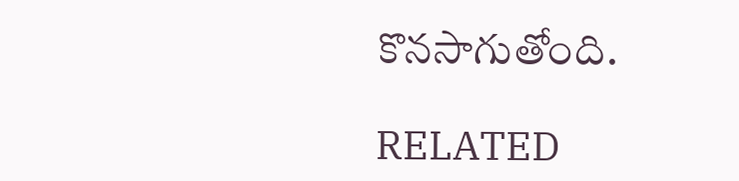కొనసాగుతోంది.

RELATED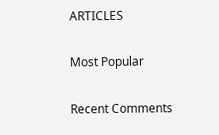ARTICLES

Most Popular

Recent Comments